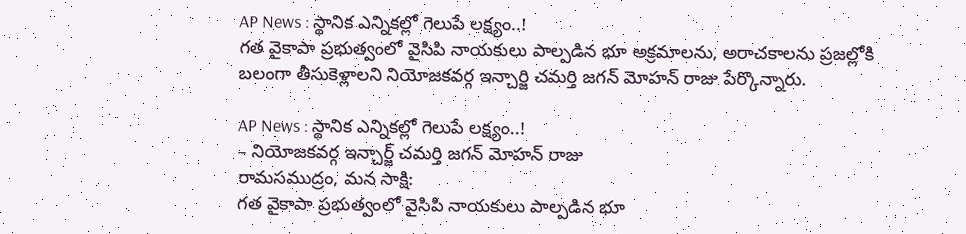AP News : స్థానిక ఎన్నికల్లో గెలుపే లక్ష్యం..!
గత వైకాపా ప్రభుత్వంలో వైసిపి నాయకులు పాల్పడిన భూ అక్రమాలను, అరాచకాలను ప్రజల్లోకి బలంగా తీసుకెళ్లాలని నియోజకవర్గ ఇన్చార్జి చమర్తి జగన్ మోహన్ రాజు పేర్కొన్నారు.

AP News : స్థానిక ఎన్నికల్లో గెలుపే లక్ష్యం..!
– నియోజకవర్గ ఇన్చార్జ్ చమర్తి జగన్ మోహన్ రాజు
రామసముద్రం, మన సాక్షి:
గత వైకాపా ప్రభుత్వంలో వైసిపి నాయకులు పాల్పడిన భూ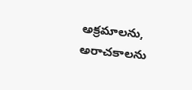అక్రమాలను, అరాచకాలను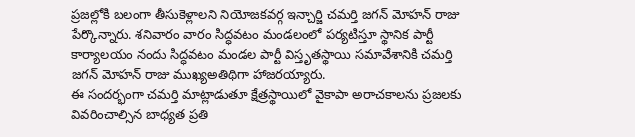ప్రజల్లోకి బలంగా తీసుకెళ్లాలని నియోజకవర్గ ఇన్చార్జి చమర్తి జగన్ మోహన్ రాజు పేర్కొన్నారు. శనివారం వారం సిద్ధవటం మండలంలో పర్యటిస్తూ స్థానిక పార్టీ కార్యాలయం నందు సిద్ధవటం మండల పార్టీ విస్తృతస్థాయి సమావేశానికి చమర్తి జగన్ మోహన్ రాజు ముఖ్యఅతిథిగా హాజరయ్యారు.
ఈ సందర్భంగా చమర్తి మాట్లాడుతూ క్షేత్రస్థాయిలో వైకాపా అరాచకాలను ప్రజలకు వివరించాల్సిన బాధ్యత ప్రతి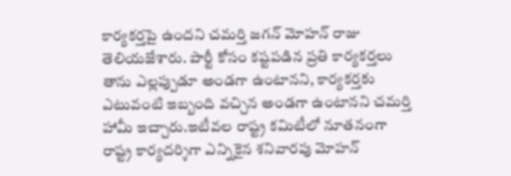కార్యకర్తపై ఉందని చమర్తి జగన్ మోహన్ రాజు తెలియజేశారు. పార్టీ కోసం కష్టపడిన ప్రతి కార్యకర్తలు తాను ఎల్లప్పుడూ అండగా ఉంటానని, కార్యకర్తకు ఎటువంటి ఇబ్బంది వచ్చిన అండగా ఉంటానని చమర్తి హామీ ఇచ్చారు.ఇటీవల రాష్ట్ర కమిటీలో నూతనంగా రాష్ట్ర కార్యదర్శిగా ఎన్నికైన శనివారపు మోహన్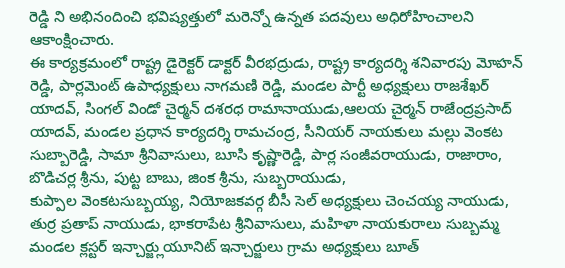రెడ్డి ని అభినందించి భవిష్యత్తులో మరెన్నో ఉన్నత పదవులు అధిరోహించాలని ఆకాంక్షించారు.
ఈ కార్యక్రమంలో రాష్ట్ర డైరెక్టర్ డాక్టర్ వీరభద్రుడు, రాష్ట్ర కార్యదర్శి శనివారపు మోహన్ రెడ్డి, పార్లమెంట్ ఉపాధ్యక్షులు నాగమణి రెడ్డి, మండల పార్టీ అధ్యక్షులు రాజశేఖర్ యాదవ్, సింగల్ విండో చైర్మన్ దశరధ రామానాయుడు,ఆలయ చైర్మన్ రాజేంద్రప్రసాద్ యాదవ్, మండల ప్రధాన కార్యదర్శి రామచంద్ర, సీనియర్ నాయకులు మల్లు వెంకట సుబ్బారెడ్డి, సామా శ్రీనివాసులు, బూసి కృష్ణారెడ్డి, పార్ల సంజీవరాయుడు, రాజారాం, బొడిచర్ల శ్రీను, పుట్ట బాబు, జింక శ్రీను, సుబ్బరాయుడు,
కుప్పాల వెంకటసుబ్బయ్య, నియోజకవర్గ బీసీ సెల్ అధ్యక్షులు చెంచయ్య నాయుడు, తుర్ర ప్రతాప్ నాయుడు, భాకరాపేట శ్రీనివాసులు, మహిళా నాయకురాలు సుబ్బమ్మ మండల క్లస్టర్ ఇన్చార్జ్లుయూనిట్ ఇన్చార్జులు గ్రామ అధ్యక్షులు బూత్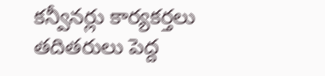కన్వీనర్లు కార్యకర్తలు తదితరులు పెద్ద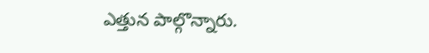ఎత్తున పాల్గొన్నారు.